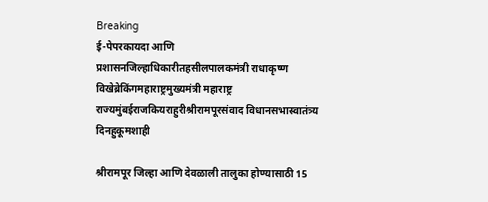Breaking
ई-पेपरकायदा आणि प्रशासनजिल्हाधिकारीतहसीलपालकमंत्री राधाकृष्ण विखेब्रेकिंगमहाराष्ट्रमुख्यमंत्री महाराष्ट्र राज्यमुंबईराजकियराहुरीश्रीरामपूरसंवाद विधानसभास्वातंत्र्य दिनहुकूमशाही

श्रीरामपूर जिल्हा आणि देवळाली तालुका होण्यासाठी 15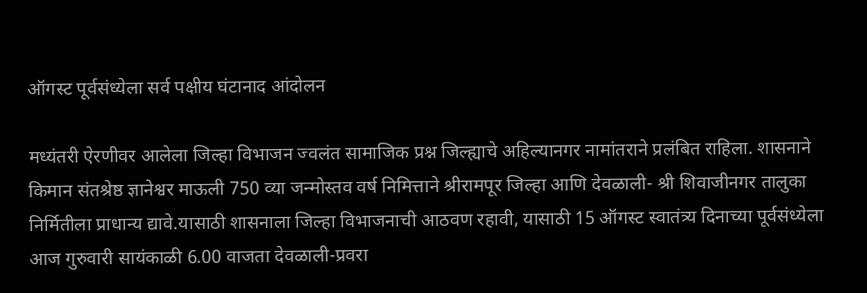ऑगस्ट पूर्वसंध्येला सर्व पक्षीय घंटानाद आंदोलन

मध्यंतरी ऐरणीवर आलेला जिल्हा विभाजन ज्वलंत सामाजिक प्रश्न जिल्ह्याचे अहिल्यानगर नामांतराने प्रलंबित राहिला. शासनाने किमान संतश्रेष्ठ ज्ञानेश्वर माऊली 750 व्या जन्मोस्तव वर्ष निमित्ताने श्रीरामपूर जिल्हा आणि देवळाली- श्री शिवाजीनगर तालुका निर्मितीला प्राधान्य द्यावे.यासाठी शासनाला जिल्हा विभाजनाची आठवण रहावी, यासाठी 15 ऑगस्ट स्वातंत्र्य दिनाच्या पूर्वसंध्येला आज गुरुवारी सायंकाळी 6.00 वाजता देवळाली-प्रवरा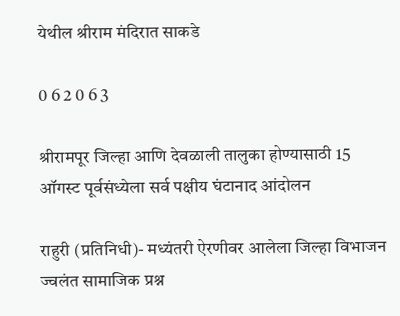येथील श्रीराम मंदिरात साकडे

0 6 2 0 6 3

श्रीरामपूर जिल्हा आणि देवळाली तालुका होण्यासाठी 15 ऑगस्ट पूर्वसंध्येला सर्व पक्षीय घंटानाद आंदोलन

राहुरी (प्रतिनिधी)- मध्यंतरी ऐरणीवर आलेला जिल्हा विभाजन ज्वलंत सामाजिक प्रश्न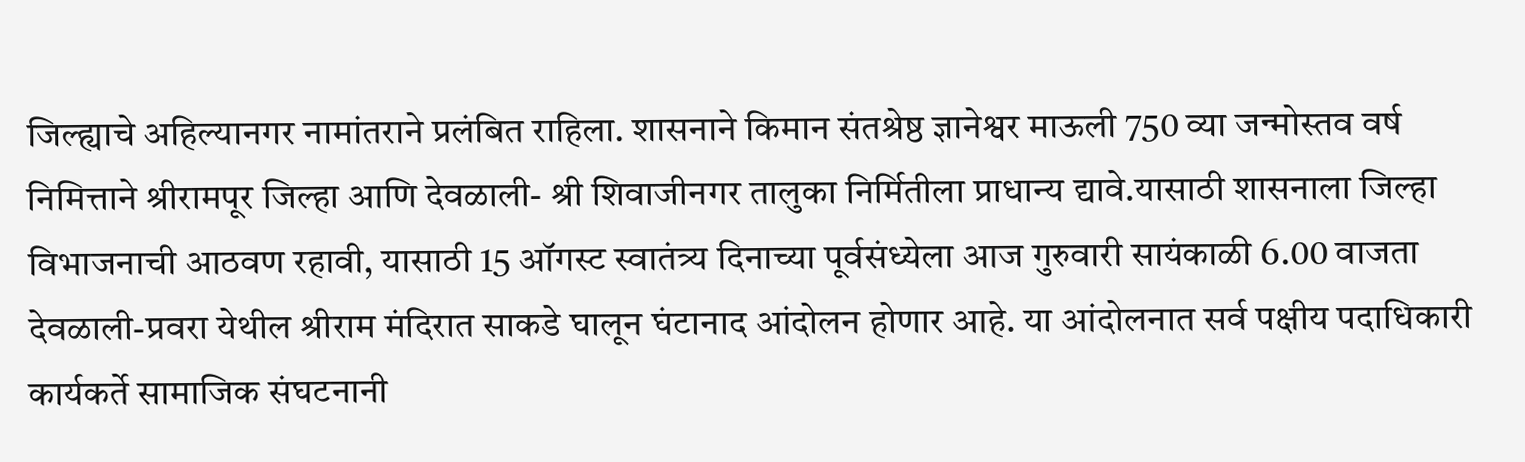जिल्ह्याचे अहिल्यानगर नामांतराने प्रलंबित राहिला. शासनाने किमान संतश्रेष्ठ ज्ञानेश्वर माऊली 750 व्या जन्मोस्तव वर्ष निमित्ताने श्रीरामपूर जिल्हा आणि देवळाली- श्री शिवाजीनगर तालुका निर्मितीला प्राधान्य द्यावे.यासाठी शासनाला जिल्हा विभाजनाची आठवण रहावी, यासाठी 15 ऑगस्ट स्वातंत्र्य दिनाच्या पूर्वसंध्येला आज गुरुवारी सायंकाळी 6.00 वाजता देवळाली-प्रवरा येथील श्रीराम मंदिरात साकडे घालून घंटानाद आंदोलन होणार आहे. या आंदोलनात सर्व पक्षीय पदाधिकारी कार्यकर्ते सामाजिक संघटनानी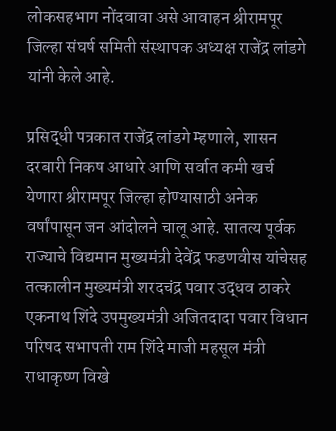लोकसहभाग नोंदवावा असे आवाहन श्रीरामपूर जिल्हा संघर्ष समिती संस्थापक अध्यक्ष राजेंद्र लांडगे यांनी केले आहे.

प्रसिद्धी पत्रकात राजेंद्र लांडगे म्हणाले, शासन दरबारी निकष आधारे आणि सर्वात कमी खर्च येणारा श्रीरामपूर जिल्हा होण्यासाठी अनेक वर्षांपासून जन आंदोलने चालू आहे. सातत्य पूर्वक राज्याचे विद्यमान मुख्यमंत्री देवेंद्र फडणवीस यांचेसह तत्कालीन मुख्यमंत्री शरदचंद्र पवार उद्धव ठाकरे एकनाथ शिंदे उपमुख्यमंत्री अजितदादा पवार विधान परिषद सभापती राम शिंदे माजी महसूल मंत्री राधाकृष्ण विखे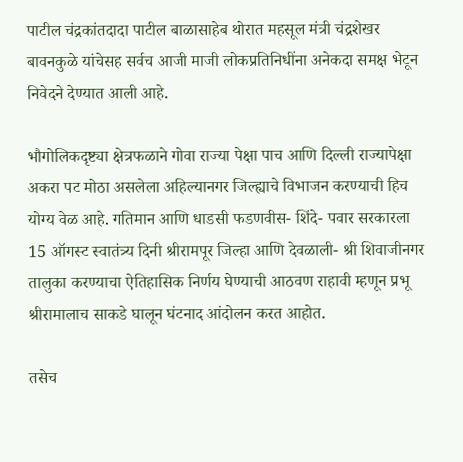पाटील चंद्रकांतदादा पाटील बाळासाहेब थोरात महसूल मंत्री चंद्रशेखर बावनकुळे यांचेसह सर्वच आजी माजी लोकप्रतिनिधींना अनेकदा समक्ष भेटून निवेदने देण्यात आली आहे.

भौगोलिकदृष्ट्या क्षेत्रफळाने गोवा राज्या पेक्षा पाच आणि दिल्ली राज्यापेक्षा अकरा पट मोठा असलेला अहिल्यानगर जिल्ह्याचे विभाजन करण्याची हिच योग्य वेळ आहे. गतिमान आणि धाडसी फडणवीस- शिंदे- पवार सरकारला 15 ऑगस्ट स्वातंत्र्य दिनी श्रीरामपूर जिल्हा आणि देवळाली- श्री शिवाजीनगर तालुका करण्याचा ऐतिहासिक निर्णय घेण्याची आठवण राहावी म्हणून प्रभू श्रीरामालाच साकडे घालून घंटनाद आंदोलन करत आहोत.

तसेच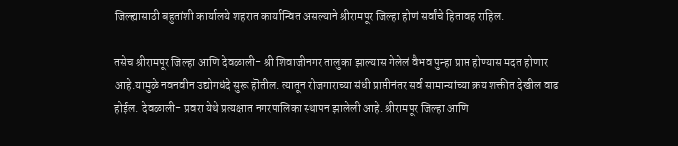जिल्ह्यासाठी बहुतांशी कार्यालये शहरात कार्यान्वित असल्याने श्रीरामपूर जिल्हा होणं सर्वांचे हितावह राहिल.

तसेच श्रीरामपूर जिल्हा आणि देवळाली- श्री शिवाजीनगर तालुका झाल्यास गेलेलं वैभव पुन्हा प्राप्त होण्यास मदत होणार आहे.यामुळे नवनवीन उद्योगधंदे सुरू हॊतील. त्यातून रोजगाराच्या संधी प्राप्तीनंतर सर्व सामान्यांच्या क्रय शक्तीत देखील वाढ होईल. देवळाली- प्रवरा येथे प्रत्यक्षात नगरपालिका स्थापन झालेली आहे. श्रीरामपूर जिल्हा आणि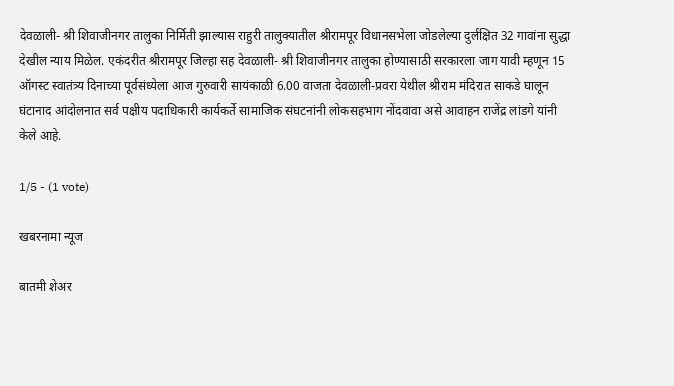देवळाली- श्री शिवाजीनगर तालुका निर्मिती झाल्यास राहुरी तालुक्यातील श्रीरामपूर विधानसभेला जोडलेल्या दुर्लक्षित 32 गावांना सुद्धा देखील न्याय मिळेल. एकंदरीत श्रीरामपूर जिल्हा सह देवळाली- श्री शिवाजीनगर तालुका होण्यासाठी सरकारला जाग यावी म्हणून 15 ऑगस्ट स्वातंत्र्य दिनाच्या पूर्वसंध्येला आज गुरुवारी सायंकाळी 6.00 वाजता देवळाली-प्रवरा येथील श्रीराम मंदिरात साकडे घालून घंटानाद आंदोलनात सर्व पक्षीय पदाधिकारी कार्यकर्ते सामाजिक संघटनांनी लोकसहभाग नोंदवावा असे आवाहन राजेंद्र लांडगे यांनी केले आहे.

1/5 - (1 vote)

खबरनामा न्यूज

बातमी शेअर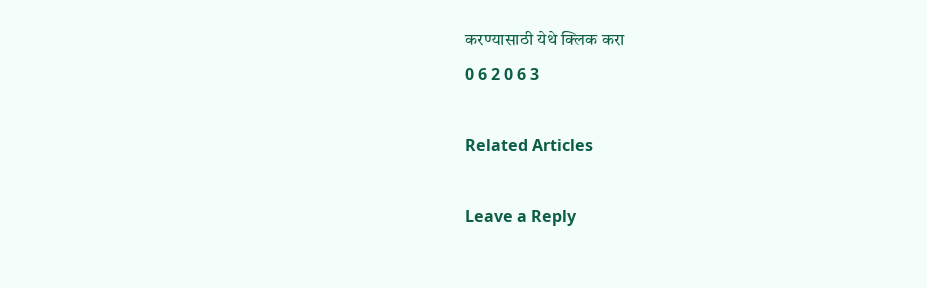करण्यासाठी येथे क्लिक करा
0 6 2 0 6 3

Related Articles

Leave a Reply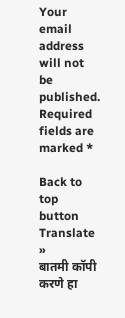Your email address will not be published. Required fields are marked *

Back to top button
Translate »
बातमी कॉपी करणे हा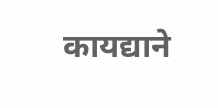कायद्याने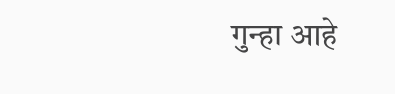गुन्हा आहे